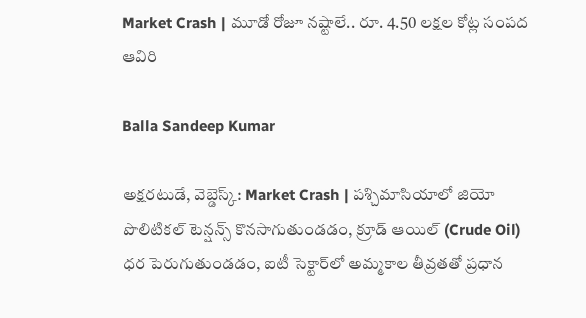Market Crash | మూడో రోజూ నష్టాలే.. రూ. 4.50 లక్షల కోట్ల సంపద ఆవిరి

Balla Sandeep Kumar

అక్షరటుడే, వెబ్డెస్క్: Market Crash | పశ్చిమాసియాలో జియో పొలిటికల్ టెన్షన్స్ కొనసాగుతుండడం, క్రూడ్ ఆయిల్ (Crude Oil) ధర పెరుగుతుండడం, ఐటీ సెక్టార్‌లో అమ్మకాల తీవ్రతతో ప్రధాన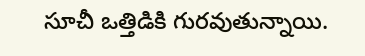సూచీ ఒత్తిడికి గురవుతున్నాయి.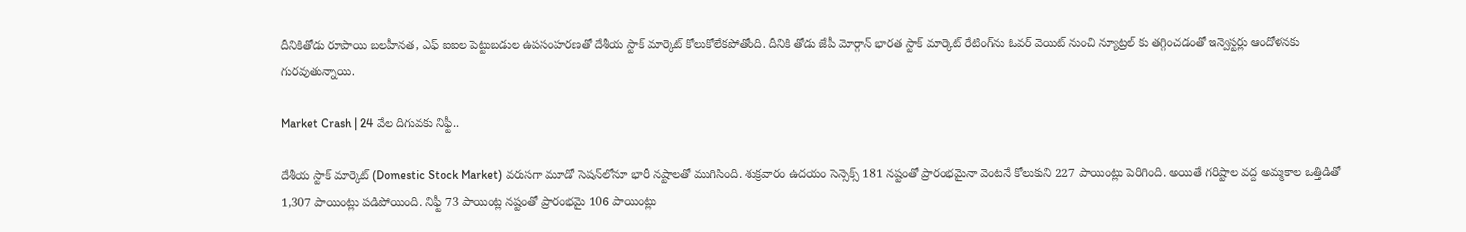దీనికితోడు రూపాయి బలహీనత, ఎఫ్ ఐఐల పెట్టుబడుల ఉపసంహరణతో దేశీయ స్టాక్ మార్కెట్ కోలుకోలేకపోతోంది. దీనికి తోడు జేపీ మోర్గాన్ భారత స్టాక్ మార్కెట్ రేటింగ్‌ను ఓవర్ వెయిట్ నుంచి న్యూట్రల్ కు తగ్గించడంతో ఇన్వెస్టర్లు ఆందోళనకు గురవుతున్నాయి.

Market Crash | 24 వేల దిగువకు నిఫ్టీ..

దేశీయ స్టాక్ మార్కెట్ (Domestic Stock Market) వరుసగా మూడో సెషన్‌లోనూ భారీ నష్టాలతో ముగిసింది. శుక్రవారం ఉదయం సెన్సెక్స్ 181 నష్టంతో ప్రారంభమైనా వెంటనే కోలుకుని 227 పాయింట్లు పెరిగింది. అయితే గరిష్టాల వద్ద అమ్మకాల ఒత్తిడితో 1,307 పాయింట్లు పడిపోయింది. నిఫ్టీ 73 పాయింట్ల నష్టంతో ప్రారంభమై 106 పాయింట్లు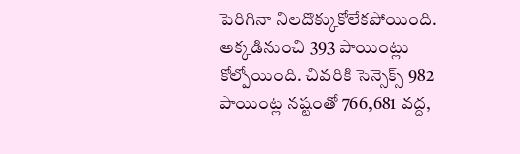పెరిగినా నిలదొక్కుకోలేకపోయింది. అక్కడినుంచి 393 పాయింట్లు కోల్పోయింది. చివరికి సెన్సెక్స్ 982 పాయింట్ల నష్టంతో 766,681 వద్ద,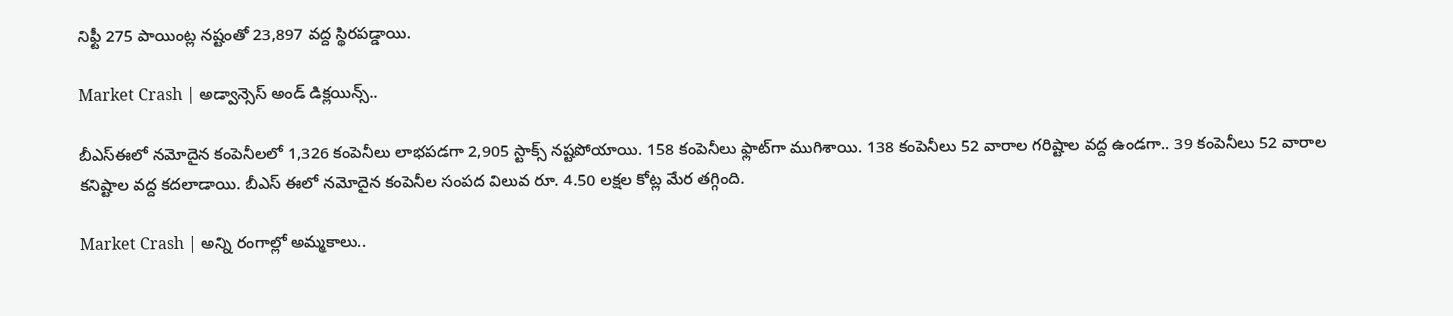నిఫ్టీ 275 పాయింట్ల నష్టంతో 23,897 వద్ద స్థిరపడ్డాయి.

Market Crash | అడ్వాన్సెస్ అండ్ డిక్లయిన్స్..

బీఎస్ఈలో నమోదైన కంపెనీలలో 1,326 కంపెనీలు లాభపడగా 2,905 స్టాక్స్ నష్టపోయాయి. 158 కంపెనీలు ఫ్లాట్‌గా ముగిశాయి. 138 కంపెనీలు 52 వారాల గరిష్టాల వద్ద ఉండగా.. 39 కంపెనీలు 52 వారాల కనిష్టాల వద్ద కదలాడాయి. బీఎస్ ఈలో నమోదైన కంపెనీల సంపద విలువ రూ. 4.50 లక్షల కోట్ల మేర తగ్గింది.

Market Crash | అన్ని రంగాల్లో అమ్మకాలు..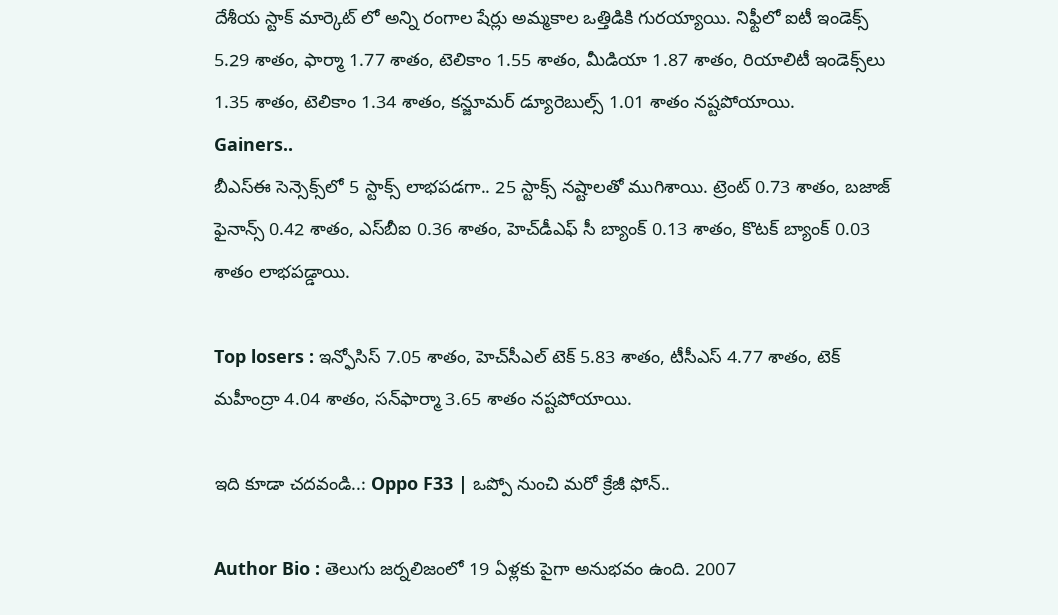దేశీయ స్టాక్ మార్కెట్ లో అన్ని రంగాల షేర్లు అమ్మకాల ఒత్తిడికి గురయ్యాయి. నిఫ్టీలో ఐటీ ఇండెక్స్ 5.29 శాతం, ఫార్మా 1.77 శాతం, టెలికాం 1.55 శాతం, మీడియా 1.87 శాతం, రియాలిటీ ఇండెక్స్‌లు 1.35 శాతం, టెలికాం 1.34 శాతం, కన్జూమర్ డ్యూరెబుల్స్ 1.01 శాతం నష్టపోయాయి.
Gainers..
బీఎస్ఈ సెన్సెక్స్‌లో 5 స్టాక్స్ లాభపడగా.. 25 స్టాక్స్ నష్టాలతో ముగిశాయి. ట్రెంట్ 0.73 శాతం, బజాజ్ ఫైనాన్స్ 0.42 శాతం, ఎస్‌బీఐ 0.36 శాతం, హెచ్‌డీఎఫ్ సీ బ్యాంక్ 0.13 శాతం, కొటక్ బ్యాంక్ 0.03 శాతం లాభపడ్డాయి.

Top losers : ఇన్ఫోసిస్ 7.05 శాతం, హెచ్‌సీఎల్ టెక్ 5.83 శాతం, టీసీఎస్ 4.77 శాతం, టెక్ మహీంద్రా 4.04 శాతం, సన్‌ఫార్మా 3.65 శాతం నష్టపోయాయి.

ఇది కూడా చదవండి..: Oppo F33 | ఒప్పో నుంచి మరో క్రేజీ ఫోన్..

Author Bio : తెలుగు జర్నలిజంలో 19 ఏళ్లకు పైగా అనుభవం ఉంది. 2007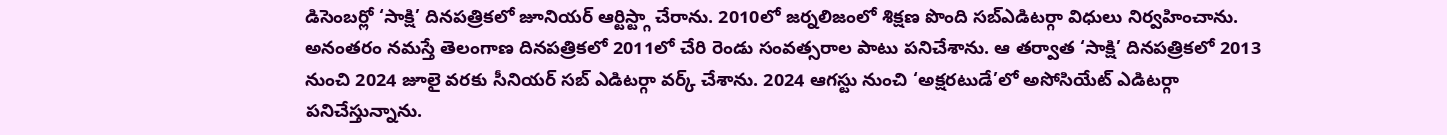డిసెంబర్లో ‘సాక్షి’ దినపత్రికలో జూనియర్ ఆర్టిస్ట్గా చేరాను. 2010లో జర్నలిజంలో శిక్షణ పొంది సబ్ఎడిటర్గా విధులు నిర్వహించాను. అనంతరం నమస్తే తెలంగాణ దినపత్రికలో 2011లో చేరి రెండు సంవత్సరాల పాటు పనిచేశాను. ఆ తర్వాత ‘సాక్షి’ దినపత్రికలో 2013 నుంచి 2024 జూలై వరకు సీనియర్ సబ్ ఎడిటర్గా వర్క్ చేశాను. 2024 ఆగస్టు నుంచి ‘అక్షరటుడే’లో అసోసియేట్ ఎడిటర్గా పనిచేస్తున్నాను.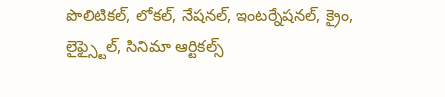పొలిటికల్, లోకల్, నేషనల్, ఇంటర్నేషనల్, క్రైం, లైఫ్స్టైల్, సినిమా ఆర్టికల్స్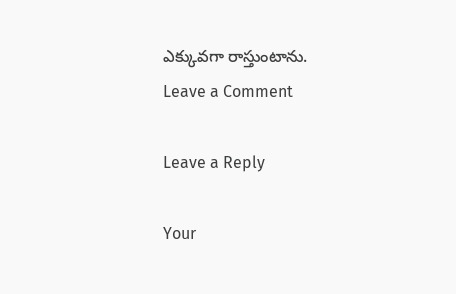ఎక్కువగా రాస్తుంటాను.
Leave a Comment

Leave a Reply

Your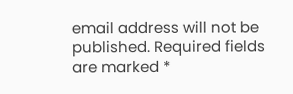email address will not be published. Required fields are marked *